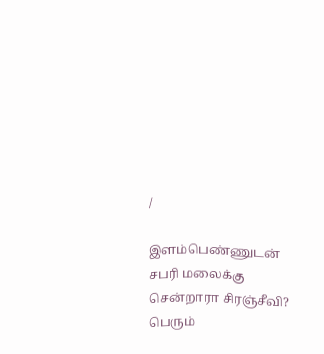/

இளம்பெண்ணுடன் சபரி மலைக்கு சென்றாரா சிரஞ்சீவி? பெரும்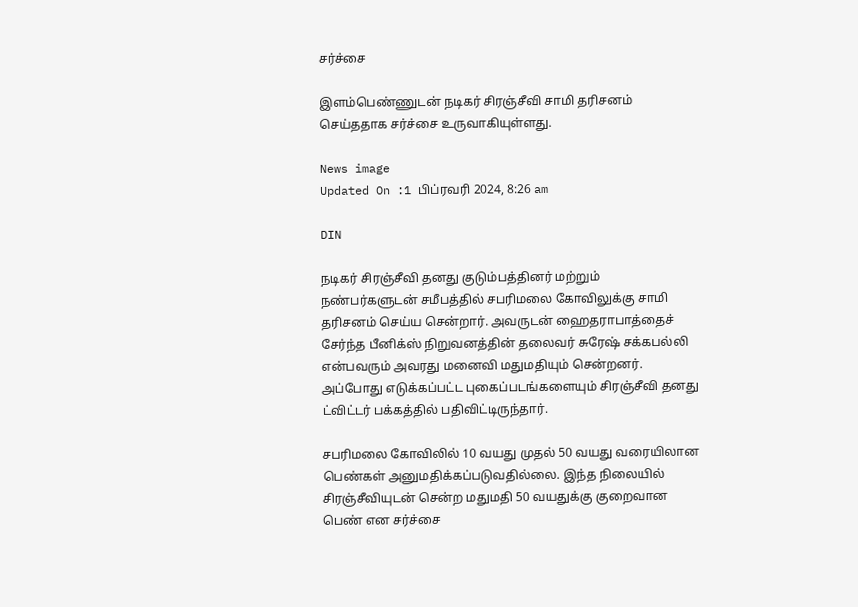சர்ச்சை

இளம்பெண்ணுடன் நடிகர் சிரஞ்சீவி சாமி தரிசனம் செய்ததாக சர்ச்சை உருவாகியுள்ளது.

News image
Updated On :1 பிப்ரவரி 2024, 8:26 am

DIN

நடிகர் சிரஞ்சீவி தனது குடும்பத்தினர் மற்றும் நண்பர்களுடன் சமீபத்தில் சபரிமலை கோவிலுக்கு சாமி தரிசனம் செய்ய சென்றார். அவருடன் ஹைதராபாத்தைச் சேர்ந்த பீனிக்ஸ் நிறுவனத்தின் தலைவர் சுரேஷ் சக்கபல்லி என்பவரும் அவரது மனைவி மதுமதியும் சென்றனர். அப்போது எடுக்கப்பட்ட புகைப்படங்களையும் சிரஞ்சீவி தனது ட்விட்டர் பக்கத்தில் பதிவிட்டிருந்தார்.

சபரிமலை கோவிலில் 10 வயது முதல் 50 வயது வரையிலான பெண்கள் அனுமதிக்கப்படுவதில்லை. இந்த நிலையில் சிரஞ்சீவியுடன் சென்ற மதுமதி 50 வயதுக்கு குறைவான பெண் என சர்ச்சை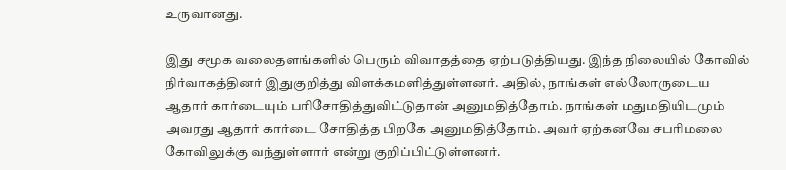உருவானது.

இது சமூக வலைதளங்களில் பெரும் விவாதத்தை ஏற்படுத்தியது. இந்த நிலையில் கோவில் நிர்வாகத்தினர் இதுகுறித்து விளக்கமளித்துள்ளனர். அதில், நாங்கள் எல்லோருடைய ஆதார் கார்டையும் பரிசோதித்துவிட்டுதான் அனுமதித்தோம். நாங்கள் மதுமதியிடமும் அவரது ஆதார் கார்டை சோதித்த பிறகே அனுமதித்தோம். அவர் ஏற்கனவே சபரிமலை கோவிலுக்கு வந்துள்ளார் என்று குறிப்பிட்டுள்ளனர்.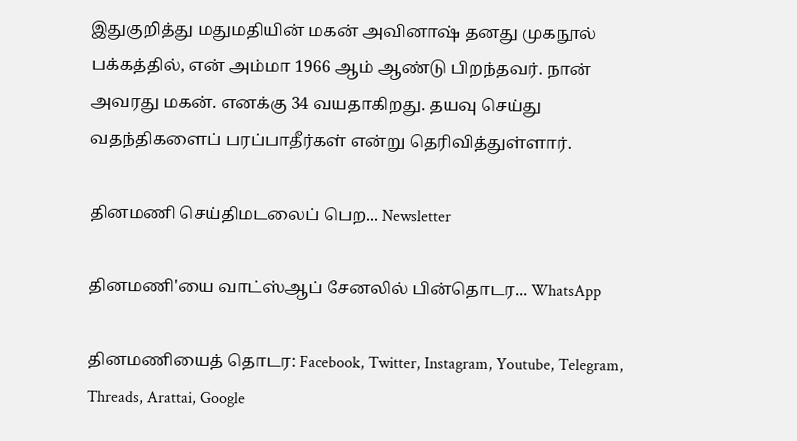இதுகுறித்து மதுமதியின் மகன் அவினாஷ் தனது முகநூல் பக்கத்தில், என் அம்மா 1966 ஆம் ஆண்டு பிறந்தவர். நான் அவரது மகன். எனக்கு 34 வயதாகிறது. தயவு செய்து வதந்திகளைப் பரப்பாதீர்கள் என்று தெரிவித்துள்ளார்.

தினமணி செய்திமடலைப் பெற... Newsletter

தினமணி'யை வாட்ஸ்ஆப் சேனலில் பின்தொடர... WhatsApp

தினமணியைத் தொடர: Facebook, Twitter, Instagram, Youtube, Telegram, Threads, Arattai, Google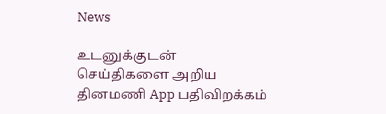News

உடனுக்குடன் செய்திகளை அறிய தினமணி App பதிவிறக்கம்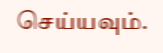செய்யவும்.